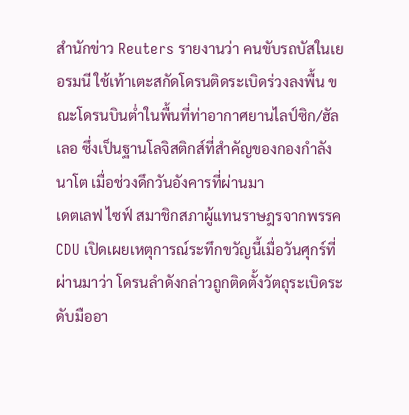สำนักข่าว Reuters รายงานว่า คนขับรถบัสในเยอรมนี ใช้เท้าเตะสกัดโดรนติดระเบิดร่วงลงพื้น ขณะโดรนบินต่ำในพื้นที่ท่าอากาศยานไลป์ซิก/ฮัลเลอ ซึ่งเป็นฐานโลจิสติกส์ที่สำคัญของกองกำลังนาโต เมื่อช่วงดึกวันอังคารที่ผ่านมา
เดตเลฟ ไซฟ์ สมาชิกสภาผู้แทนราษฎรจากพรรค CDU เปิดเผยเหตุการณ์ระทึกขวัญนี้เมื่อวันศุกร์ที่ผ่านมาว่า โดรนลำดังกล่าวถูกติดตั้งวัตถุระเบิดระดับมืออา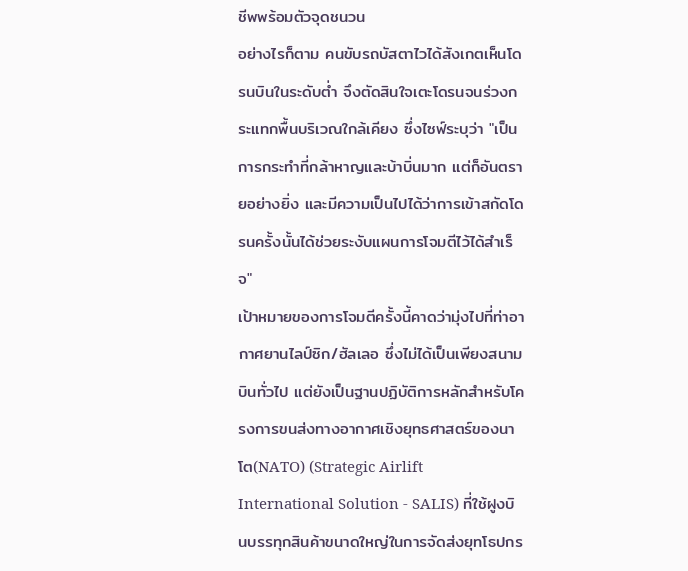ชีพพร้อมตัวจุดชนวน
อย่างไรก็ตาม คนขับรถบัสตาไวได้สังเกตเห็นโดรนบินในระดับต่ำ จึงตัดสินใจเตะโดรนจนร่วงกระแทกพื้นบริเวณใกล้เคียง ซึ่งไซฟ์ระบุว่า "เป็นการกระทำที่กล้าหาญและบ้าบิ่นมาก แต่ก็อันตรายอย่างยิ่ง และมีความเป็นไปได้ว่าการเข้าสกัดโดรนครั้งนั้นได้ช่วยระงับแผนการโจมตีไว้ได้สำเร็จ"
เป้าหมายของการโจมตีครั้งนี้คาดว่ามุ่งไปที่ท่าอากาศยานไลป์ซิก/ฮัลเลอ ซึ่งไม่ได้เป็นเพียงสนามบินทั่วไป แต่ยังเป็นฐานปฏิบัติการหลักสำหรับโครงการขนส่งทางอากาศเชิงยุทธศาสตร์ของนาโต(NATO) (Strategic Airlift International Solution - SALIS) ที่ใช้ฝูงบินบรรทุกสินค้าขนาดใหญ่ในการจัดส่งยุทโธปกร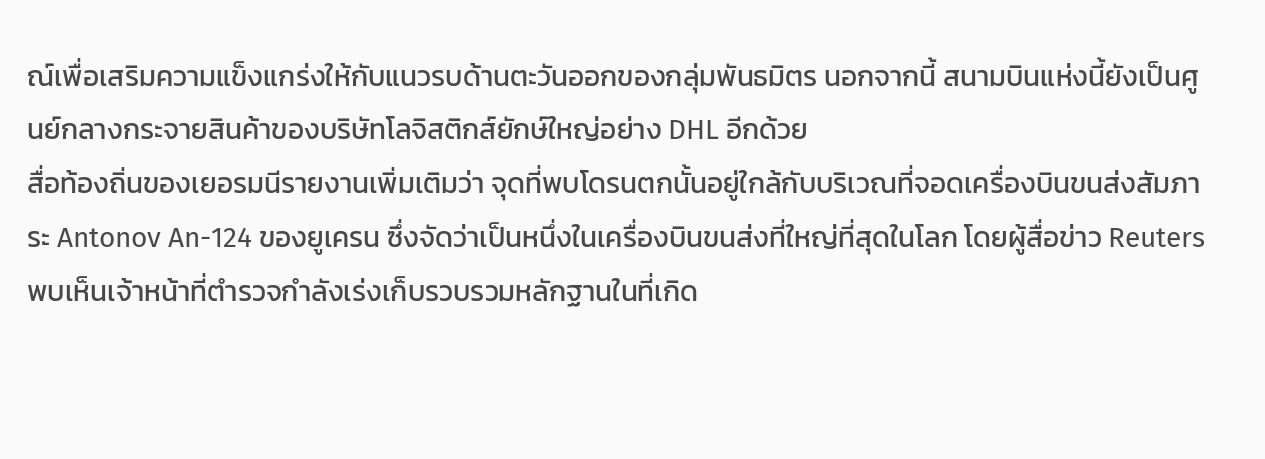ณ์เพื่อเสริมความแข็งแกร่งให้กับแนวรบด้านตะวันออกของกลุ่มพันธมิตร นอกจากนี้ สนามบินแห่งนี้ยังเป็นศูนย์กลางกระจายสินค้าของบริษัทโลจิสติกส์ยักษ์ใหญ่อย่าง DHL อีกด้วย
สื่อท้องถิ่นของเยอรมนีรายงานเพิ่มเติมว่า จุดที่พบโดรนตกนั้นอยู่ใกล้กับบริเวณที่จอดเครื่องบินขนส่งสัมภาระ Antonov An-124 ของยูเครน ซึ่งจัดว่าเป็นหนึ่งในเครื่องบินขนส่งที่ใหญ่ที่สุดในโลก โดยผู้สื่อข่าว Reuters พบเห็นเจ้าหน้าที่ตำรวจกำลังเร่งเก็บรวบรวมหลักฐานในที่เกิด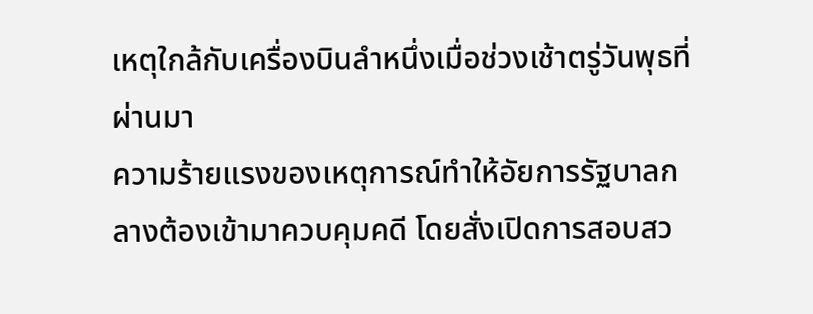เหตุใกล้กับเครื่องบินลำหนึ่งเมื่อช่วงเช้าตรู่วันพุธที่ผ่านมา
ความร้ายแรงของเหตุการณ์ทำให้อัยการรัฐบาลกลางต้องเข้ามาควบคุมคดี โดยสั่งเปิดการสอบสว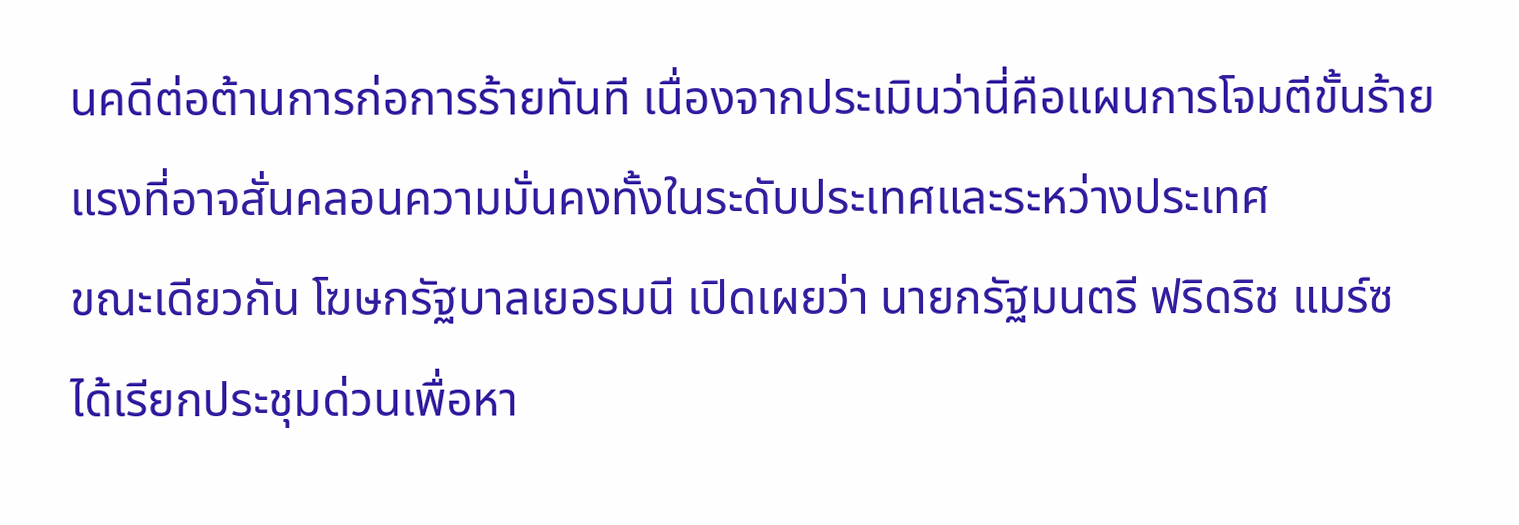นคดีต่อต้านการก่อการร้ายทันที เนื่องจากประเมินว่านี่คือแผนการโจมตีขั้นร้ายแรงที่อาจสั่นคลอนความมั่นคงทั้งในระดับประเทศและระหว่างประเทศ
ขณะเดียวกัน โฆษกรัฐบาลเยอรมนี เปิดเผยว่า นายกรัฐมนตรี ฟริดริช แมร์ซ ได้เรียกประชุมด่วนเพื่อหา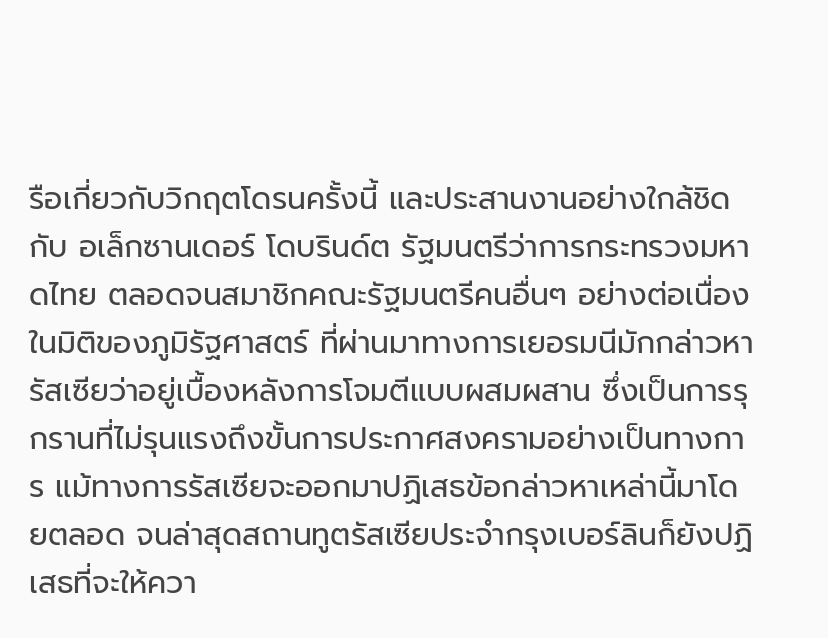รือเกี่ยวกับวิกฤตโดรนครั้งนี้ และประสานงานอย่างใกล้ชิดกับ อเล็กซานเดอร์ โดบรินด์ต รัฐมนตรีว่าการกระทรวงมหาดไทย ตลอดจนสมาชิกคณะรัฐมนตรีคนอื่นๆ อย่างต่อเนื่อง
ในมิติของภูมิรัฐศาสตร์ ที่ผ่านมาทางการเยอรมนีมักกล่าวหารัสเซียว่าอยู่เบื้องหลังการโจมตีแบบผสมผสาน ซึ่งเป็นการรุกรานที่ไม่รุนแรงถึงขั้นการประกาศสงครามอย่างเป็นทางการ แม้ทางการรัสเซียจะออกมาปฏิเสธข้อกล่าวหาเหล่านี้มาโดยตลอด จนล่าสุดสถานทูตรัสเซียประจำกรุงเบอร์ลินก็ยังปฏิเสธที่จะให้ควา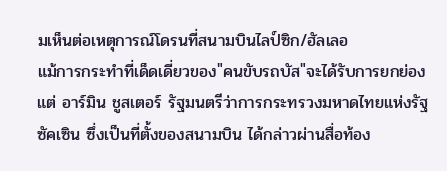มเห็นต่อเหตุการณ์โดรนที่สนามบินไลป์ซิก/ฮัลเลอ
แม้การกระทำที่เด็ดเดี่ยวของ"คนขับรถบัส"จะได้รับการยกย่อง แต่ อาร์มิน ชูสเตอร์ รัฐมนตรีว่าการกระทรวงมหาดไทยแห่งรัฐซัคเซิน ซึ่งเป็นที่ตั้งของสนามบิน ได้กล่าวผ่านสื่อท้อง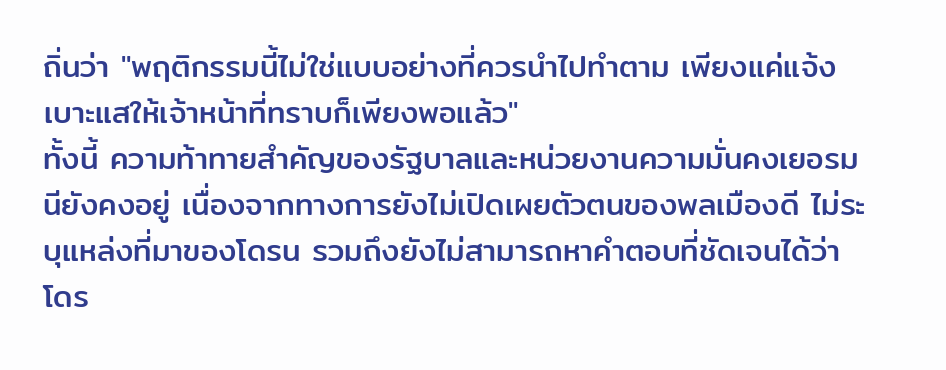ถิ่นว่า "พฤติกรรมนี้ไม่ใช่แบบอย่างที่ควรนำไปทำตาม เพียงแค่แจ้งเบาะแสให้เจ้าหน้าที่ทราบก็เพียงพอแล้ว"
ทั้งนี้ ความท้าทายสำคัญของรัฐบาลและหน่วยงานความมั่นคงเยอรมนียังคงอยู่ เนื่องจากทางการยังไม่เปิดเผยตัวตนของพลเมืองดี ไม่ระบุแหล่งที่มาของโดรน รวมถึงยังไม่สามารถหาคำตอบที่ชัดเจนได้ว่า โดร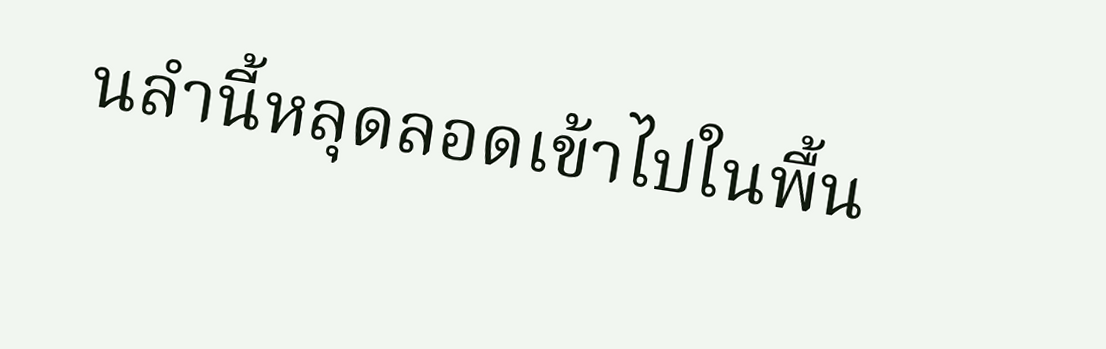นลำนี้หลุดลอดเข้าไปในพื้น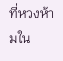ที่หวงห้ามใน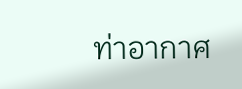ท่าอากาศ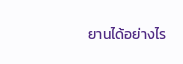ยานได้อย่างไร